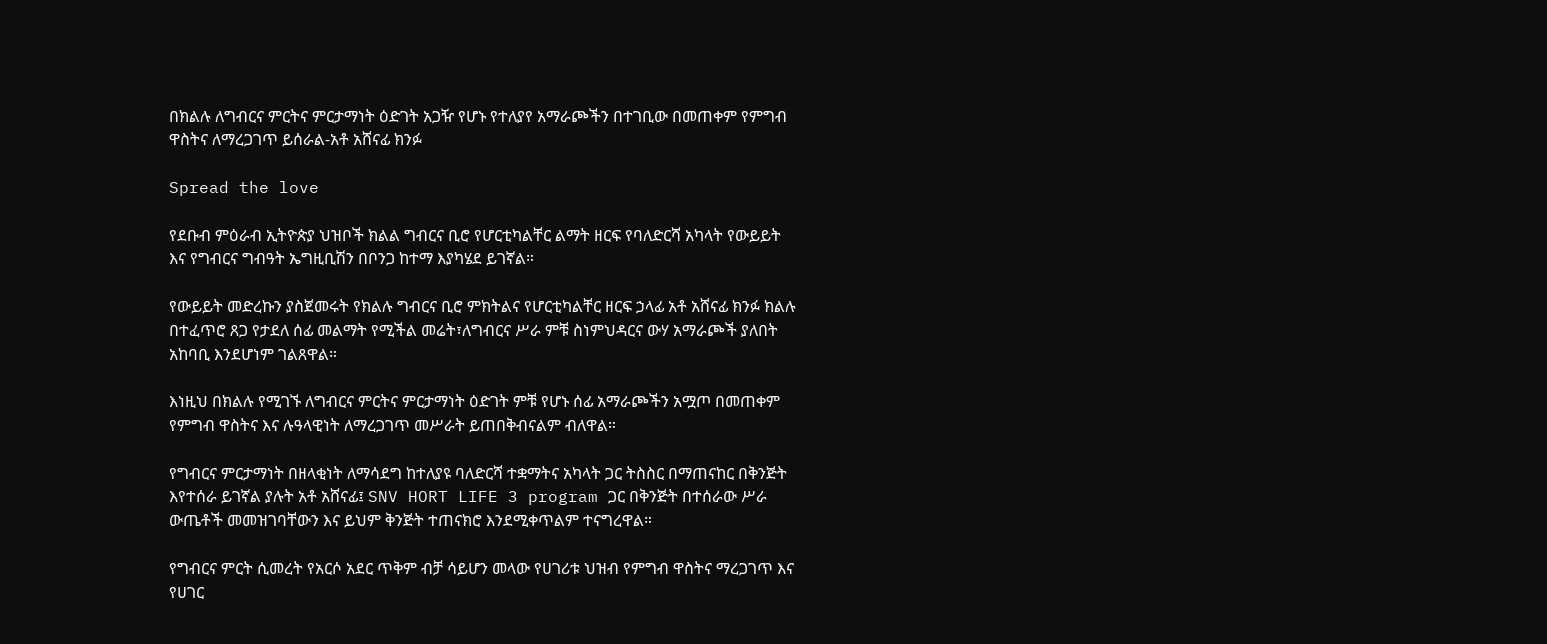በክልሉ ለግብርና ምርትና ምርታማነት ዕድገት አጋዥ የሆኑ የተለያየ አማራጮችን በተገቢው በመጠቀም የምግብ ዋስትና ለማረጋገጥ ይሰራል-አቶ አሸናፊ ክንፉ

Spread the love

የደቡብ ምዕራብ ኢትዮጵያ ህዝቦች ክልል ግብርና ቢሮ የሆርቲካልቸር ልማት ዘርፍ የባለድርሻ አካላት የውይይት እና የግብርና ግብዓት ኤግዚቢሽን በቦንጋ ከተማ እያካሄደ ይገኛል።

የውይይት መድረኩን ያስጀመሩት የክልሉ ግብርና ቢሮ ምክትልና የሆርቲካልቸር ዘርፍ ኃላፊ አቶ አሸናፊ ክንፉ ክልሉ በተፈጥሮ ጸጋ የታደለ ሰፊ መልማት የሚችል መሬት፣ለግብርና ሥራ ምቹ ስነምህዳርና ውሃ አማራጮች ያለበት አከባቢ እንደሆነም ገልጸዋል።

እነዚህ በክልሉ የሚገኙ ለግብርና ምርትና ምርታማነት ዕድገት ምቹ የሆኑ ሰፊ አማራጮችን አሟጦ በመጠቀም የምግብ ዋስትና እና ሉዓላዊነት ለማረጋገጥ መሥራት ይጠበቅብናልም ብለዋል።

የግብርና ምርታማነት በዘላቂነት ለማሳደግ ከተለያዩ ባለድርሻ ተቋማትና አካላት ጋር ትስስር በማጠናከር በቅንጅት እየተሰራ ይገኛል ያሉት አቶ አሸናፊ፤ SNV HORT LIFE 3 program ጋር በቅንጅት በተሰራው ሥራ ውጤቶች መመዝገባቸውን እና ይህም ቅንጅት ተጠናክሮ እንደሚቀጥልም ተናግረዋል።

የግብርና ምርት ሲመረት የአርሶ አደር ጥቅም ብቻ ሳይሆን መላው የሀገሪቱ ህዝብ የምግብ ዋስትና ማረጋገጥ እና የሀገር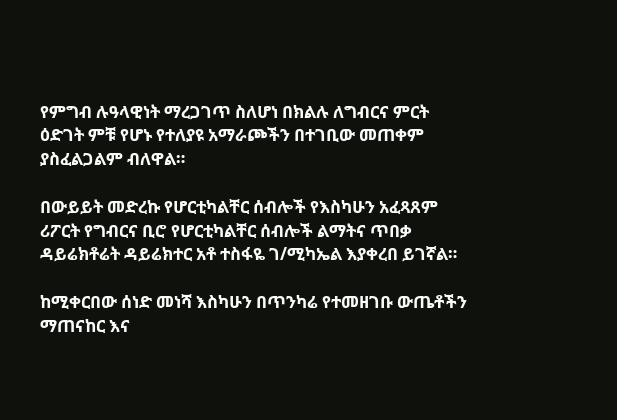የምግብ ሉዓላዊነት ማረጋገጥ ስለሆነ በክልሉ ለግብርና ምርት ዕድገት ምቹ የሆኑ የተለያዩ አማራጮችን በተገቢው መጠቀም ያስፈልጋልም ብለዋል።

በውይይት መድረኩ የሆርቲካልቸር ሰብሎች የእስካሁን አፈጻጸም ሪፖርት የግብርና ቢሮ የሆርቲካልቸር ሰብሎች ልማትና ጥበቃ ዳይሬክቶሬት ዳይሬክተር አቶ ተስፋዬ ገ/ሚካኤል እያቀረበ ይገኛል።

ከሚቀርበው ሰነድ መነሻ እስካሁን በጥንካሬ የተመዘገቡ ውጤቶችን ማጠናከር እና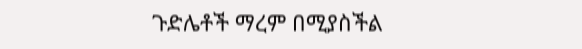ጉድሌቶች ማረም በሚያስችል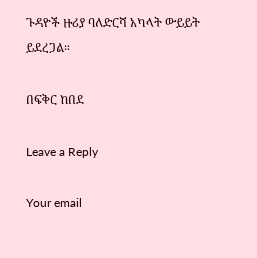ጉዳዮች ዙሪያ ባለድርሻ አካላት ውይይት ይደረጋል።

በፍቅር ከበደ

Leave a Reply

Your email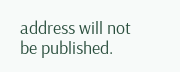address will not be published.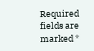Required fields are marked *